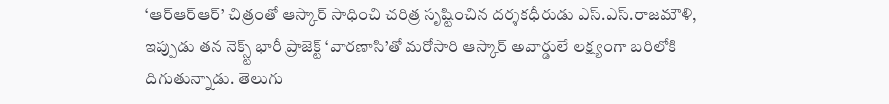‘ఆర్ఆర్ఆర్’ చిత్రంతో ఆస్కార్ సాధించి చరిత్ర సృష్టించిన దర్శకధీరుడు ఎస్.ఎస్.రాజమౌళి, ఇప్పుడు తన నెక్స్ట్ భారీ ప్రాజెక్ట్ ‘వారణాసి’తో మరోసారి ఆస్కార్ అవార్డులే లక్ష్యంగా బరిలోకి దిగుతున్నాడు. తెలుగు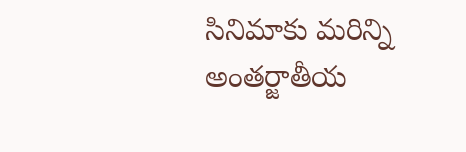సినిమాకు మరిన్ని అంతర్జాతీయ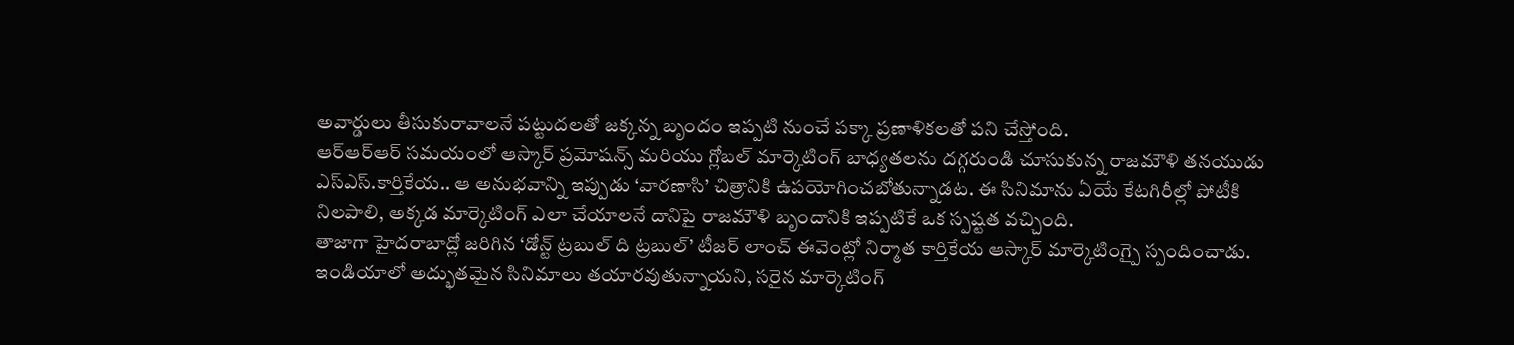అవార్డులు తీసుకురావాలనే పట్టుదలతో జక్కన్న బృందం ఇప్పటి నుంచే పక్కా ప్రణాళికలతో పని చేస్తోంది.
ఆర్ఆర్ఆర్ సమయంలో ఆస్కార్ ప్రమోషన్స్ మరియు గ్లోబల్ మార్కెటింగ్ బాధ్యతలను దగ్గరుండి చూసుకున్న రాజమౌళి తనయుడు ఎస్ఎస్.కార్తికేయ.. ఆ అనుభవాన్ని ఇప్పుడు ‘వారణాసి’ చిత్రానికి ఉపయోగించబోతున్నాడట. ఈ సినిమాను ఏయే కేటగిరీల్లో పోటీకి నిలపాలి, అక్కడ మార్కెటింగ్ ఎలా చేయాలనే దానిపై రాజమౌళి బృందానికి ఇప్పటికే ఒక స్పష్టత వచ్చింది.
తాజాగా హైదరాబాద్లో జరిగిన ‘డోన్ట్ ట్రబుల్ ది ట్రబుల్’ టీజర్ లాంచ్ ఈవెంట్లో నిర్మాత కార్తికేయ ఆస్కార్ మార్కెటింగ్పై స్పందించాడు. ఇండియాలో అద్భుతమైన సినిమాలు తయారవుతున్నాయని, సరైన మార్కెటింగ్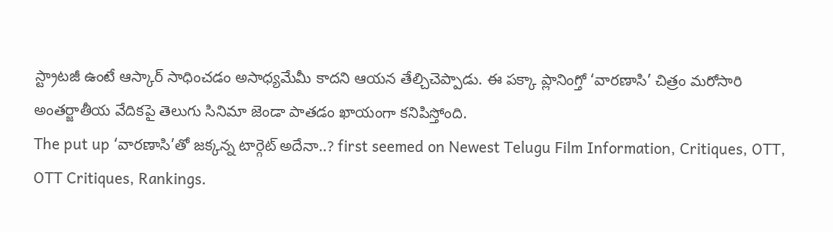స్ట్రాటజీ ఉంటే ఆస్కార్ సాధించడం అసాధ్యమేమీ కాదని ఆయన తేల్చిచెప్పాడు. ఈ పక్కా ప్లానింగ్తో ‘వారణాసి’ చిత్రం మరోసారి అంతర్జాతీయ వేదికపై తెలుగు సినిమా జెండా పాతడం ఖాయంగా కనిపిస్తోంది.
The put up ‘వారణాసి’తో జక్కన్న టార్గెట్ అదేనా..? first seemed on Newest Telugu Film Information, Critiques, OTT, OTT Critiques, Rankings.